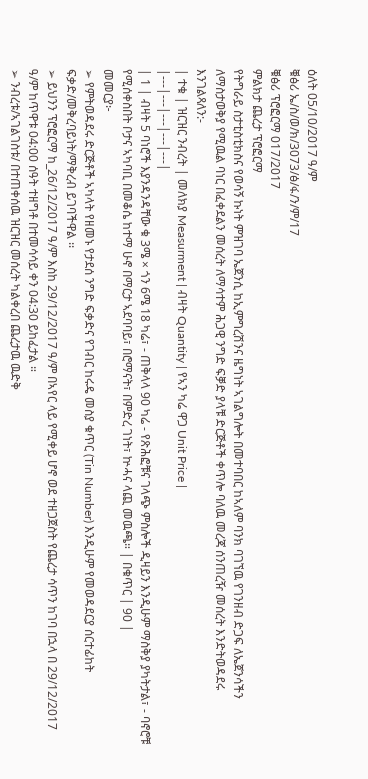ዕለት 05/10/2017 ዓ/ም
ቑፅሪ ኤ/ስ/ወ/ክ/3073/ፅ/ፋ/ን/ም/17
ቑፅሪ ፕሮፎርማ 017/2017
ምልክታ ጨረታ ፕሮፎርማ
የትግራይ ስታቲስቲክስና የወሳኝ ኩነት ምዝገባ ኤጀንሲ ከኢምግረሽንና ዜግነት ኣገልግሎት በመተባበር ከኣለም ባንክ ባገኘዉ የገንዘብ ድጋፍ ለኤጀንሳችን ለማስታወቅያ የሚዉል ባነር በፈቀደልን መሰረት ለማሳተም ሕጋዊ ንግድ ፍቓድ ያላቹ ድርጅቶች ቀጥሎ ባለዉ መረጃ ሰንጠረዥ መሰረት እንድትወዳደሩ እንገልጻለን:-
| ተቁ | ዝርዝር ንብረት | መለክያ Measurment | ብዛት Quantity | የኣን ካሬ ዋጋ Unit Price |
|---|---|---|---|---|
| 1 | ብዛት 5 ባነሮች እያንዳንዳቸው ቁ 3ሜ × ጎን 6ሜ 18 ካሬ፣ - ጠቅላላ 90 ካሬ - የጽሕፎቹና ገላጭ ምስሎች ዲዛይን እንዲሁም ማስቅያ ያካትታል፣ - ባኖሮቹ የሚሰቀስበት ቦታና ኣካባቢ በመቆሴ ከተማ ሁኖ በማርታ ኣደባባይ፣ በሮማናት፣ በምድረ ገነት፣ ኵሓና ላጪ መዉጫ። | በቁጥር | 90 |
መመርያ፦
➢ የምትወዳደሩ ድርጅቶች ኣካላት የዘመኑ የታደሰ ንግድ ፍቃድና የገብር ከሩዴ መስያ ቁጥር (Tin Number) እንዲሁም የመወዳደርያ ሰርተፊከት ፍቃድ/መቅረባይነት/ማቅረብ ይገባችዋል ፡፡
➢ ይህንን ፕሮፎርማ ከ_26/12/2017 ዓ/ም እስከ 29/12/2017 ዓ/ም በኣየር ላይ የሚቀይ ሆኖ ወደ ተዘጋጀስት የጨረታ ሳጥን ከገባ በኋላ በ 29/12/2017 ዓ/ም ከጥዋቱ 04:00 ሰዓት ተዘግቶ በተመሳሳይ ቀን 04:30 ይከፈታል ።
➢ ንብረቱ/ኣገልገስቱ/ በተጠቀሰዉ ዝርዝር መሰረት ካልቀረበ ጨረታዉ ዉድቅ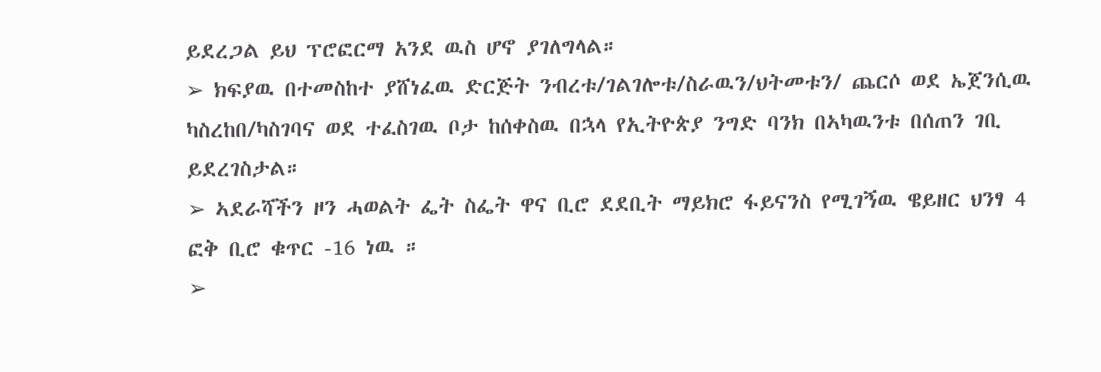ይደረጋል ይህ ፕሮፎርማ አንደ ዉስ ሆኖ ያገለግላል።
➢ ክፍያዉ በተመስከተ ያሸነፈዉ ድርጅት ንብረቱ/ገልገሎቱ/ስራዉን/ህትመቱን/ ጨርሶ ወደ ኤጀንሲዉ ካስረከበ/ካስገባና ወደ ተፈስገዉ ቦታ ከሰቀስዉ በኋላ የኢትዮጵያ ንግድ ባንክ በኣካዉንቱ በሰጠን ገቢ ይደረገስታል።
➢ ኣደራሻችን ዞን ሓወልት ፌት ስፌት ዋና ቢሮ ደደቢት ማይክሮ ፋይናንስ የሚገኝዉ ዌይዘር ህንፃ 4 ፎቅ ቢሮ ቁጥር -16 ነዉ ።
➢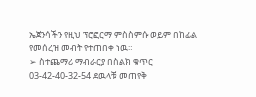ኤጀንሳችን የዚህ ፕሮፎርማ ምስስምሱ ወይም በከፊል የመሰረዝ መብት የተጠበቀ ነዉ።
➢ ስተጨማሪ ማብራርያ በስልክ ቁጥር 03-42-40-32-54 ደዉላቹ መጠየቅ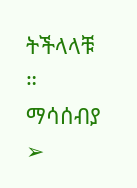ትችላላቹ ።
ማሳሰብያ
➢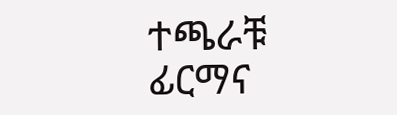ተጫራቹ ፊርማና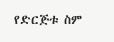የድርጅቱ ስም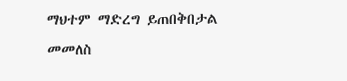ማህተም ማድረግ ይጠበቅበታል
መመለስ